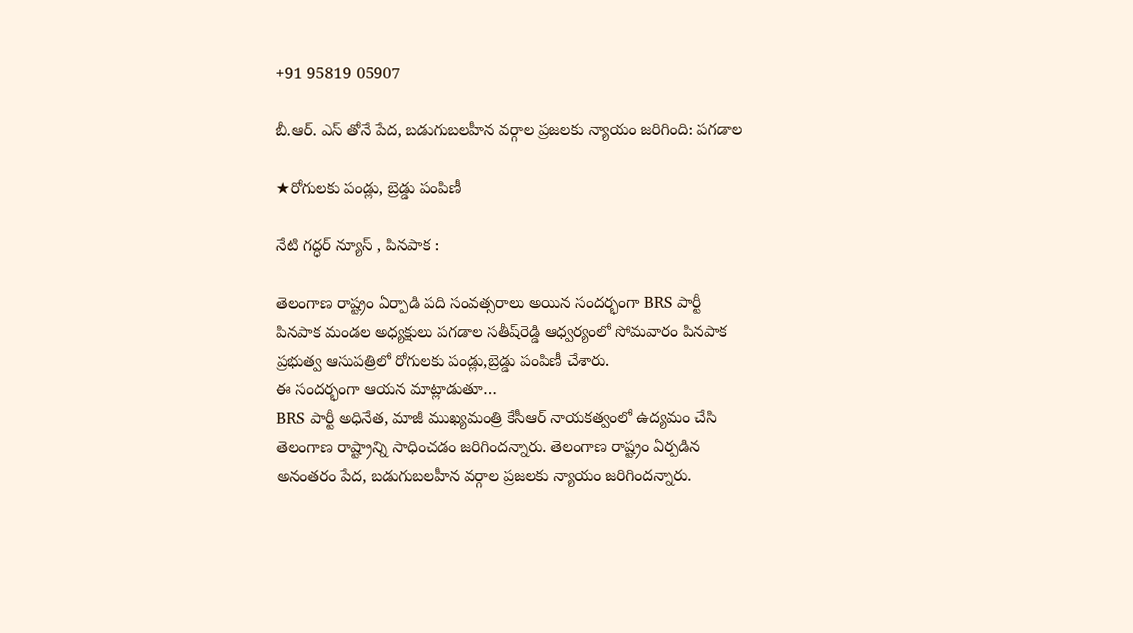+91 95819 05907

బీ.ఆర్. ఎస్ తోనే పేద, బడుగుబలహీన వర్గాల ప్రజలకు న్యాయం జరిగింది: పగడాల

★రోగులకు పండ్లు, బ్రెడ్డు పంపిణీ

నేటి గద్ధర్ న్యూస్ , పినపాక :

తెలంగాణ రాష్ట్రం ఏర్పాడి పది సంవత్సరాలు అయిన సందర్భంగా BRS పార్టీ పినపాక మండల అధ్యక్షులు పగడాల సతీష్‌రెడ్డి ఆధ్వర్యంలో సోమవారం పినపాక ప్రభుత్వ ఆసుపత్రిలో రోగులకు పండ్లు,బ్రెడ్డు పంపిణీ చేశారు.
ఈ సందర్భంగా ఆయన మాట్లాడుతూ…
BRS పార్టీ అధినేత, మాజీ ముఖ్యమంత్రి కేసీఆర్ నాయకత్వంలో ఉద్యమం చేసి తెలంగాణ రాష్ట్రాన్ని సాధించడం జరిగిందన్నారు. తెలంగాణ రాష్ట్రం ఏర్పడిన అనంతరం పేద, బడుగుబలహీన వర్గాల ప్రజలకు న్యాయం జరిగిందన్నారు.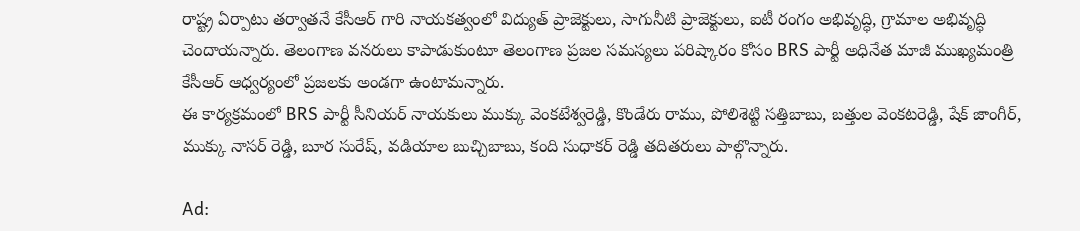రాష్ట్ర ఏర్పాటు తర్వాతనే కేసీఆర్ గారి నాయకత్వంలో విద్యుత్‌ ప్రాజెక్టులు, సాగునీటి ప్రాజెక్టులు, ఐటీ రంగం అభివృద్ధి, గ్రామాల అభివృద్ధి చెందాయన్నారు. తెలంగాణ వనరులు కాపాడుకుంటూ తెలంగాణ ప్రజల సమస్యలు పరిష్కారం కోసం BRS పార్టీ అధినేత మాజీ ముఖ్యమంత్రి కేసీఆర్ ఆధ్వర్యంలో ప్రజలకు అండగా ఉంటామన్నారు.
ఈ కార్యక్రమంలో BRS పార్టీ సీనియర్ నాయకులు ముక్కు వెంకటేశ్వరెడ్డి, కొండేరు రాము, పోలిశెట్టి సత్తిబాబు, బత్తుల వెంకటరెడ్డి, షేక్‌ జాంగీర్‌, ముక్కు నాసర్‌ రెడ్డి, బూర సురేష్, వడియాల బుచ్చిబాబు, కంది సుధాకర్‌ రెడ్డి తదితరులు పాల్గొన్నారు.

Ad: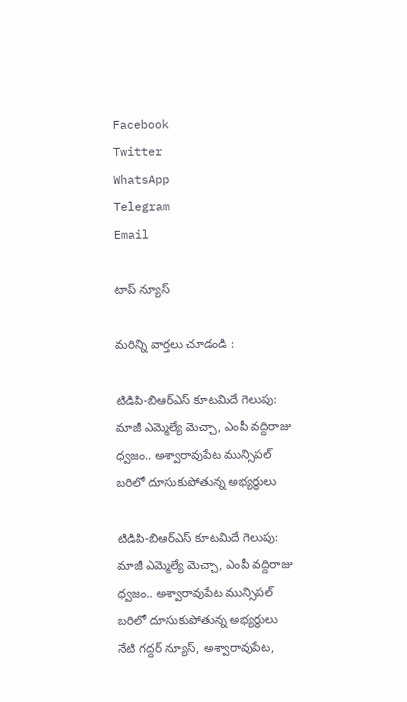Facebook
Twitter
WhatsApp
Telegram
Email

టాప్ న్యూస్

మరిన్ని వార్తలు చూడండి :

టిడిపి-బిఆర్ఎస్ కూటమిదే గెలుపు: మాజీ ఎమ్మెల్యే మెచ్చా, ఎంపీ వద్దిరాజు ధ్వజం.. అశ్వారావుపేట మున్సిపల్ బరిలో దూసుకుపోతున్న అభ్యర్థులు

టిడిపి-బిఆర్ఎస్ కూటమిదే గెలుపు: మాజీ ఎమ్మెల్యే మెచ్చా, ఎంపీ వద్దిరాజు ధ్వజం.. అశ్వారావుపేట మున్సిపల్ బరిలో దూసుకుపోతున్న అభ్యర్థులు నేటి గద్దర్ న్యూస్, అశ్వారావుపేట,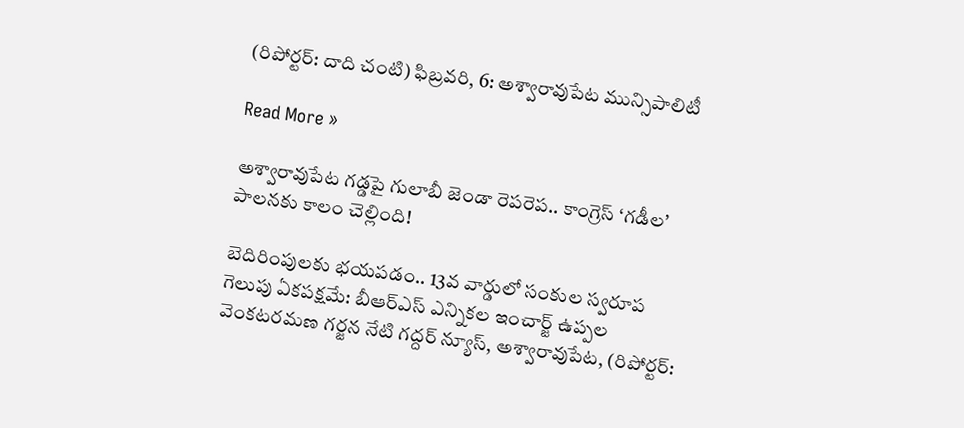(రిపోర్టర్: దాది చంటి) ఫిబ్రవరి, 6: అశ్వారావుపేట మున్సిపాలిటీ

Read More »

అశ్వారావుపేట గడ్డపై గులాబీ జెండా రెపరెప.. కాంగ్రెస్ ‘గడీల’ పాలనకు కాలం చెల్లింది!

బెదిరింపులకు భయపడం.. 13వ వార్డులో సంకుల స్వరూప గెలుపు ఏకపక్షమే: బీఆర్ఎస్ ఎన్నికల ఇంచార్జ్ ఉప్పల వెంకటరమణ గర్జన నేటి గద్దర్ న్యూస్, అశ్వారావుపేట, (రిపోర్టర్: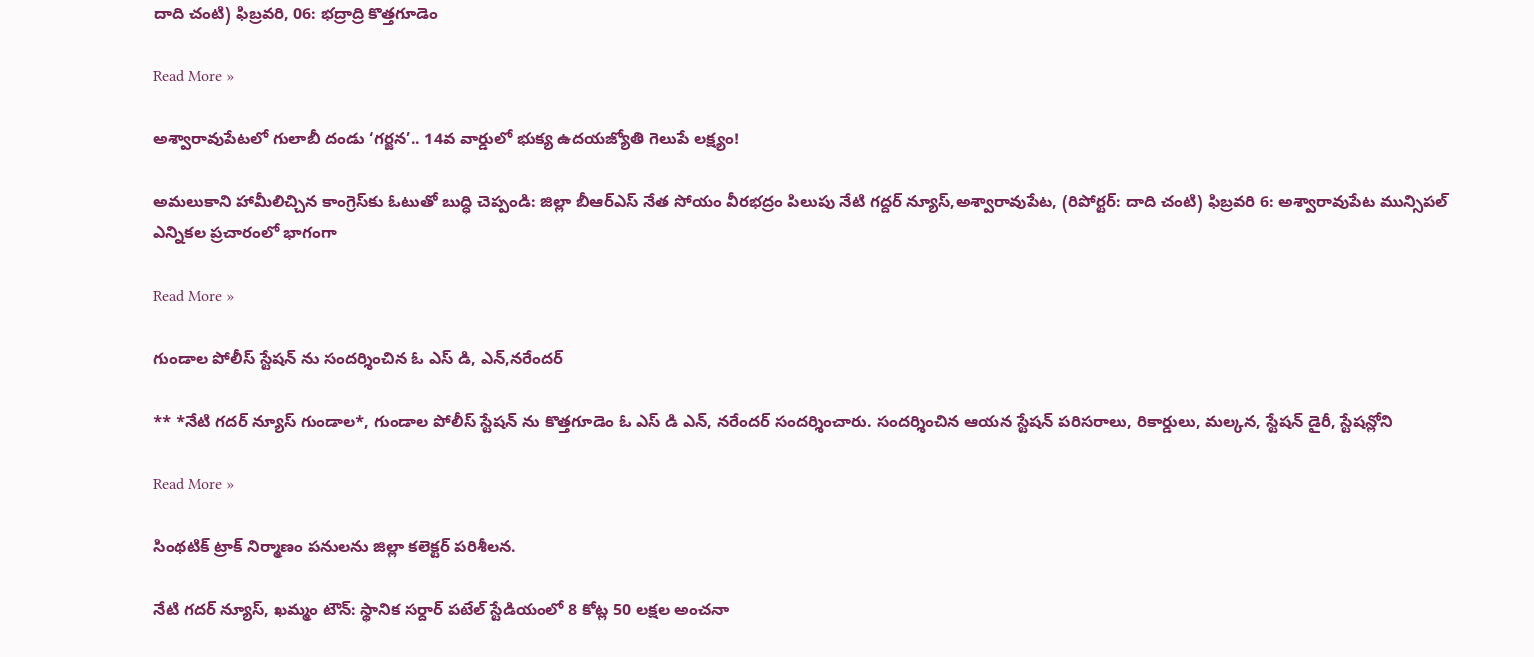దాది చంటి) ఫిబ్రవరి, 06: భద్రాద్రి కొత్తగూడెం

Read More »

అశ్వారావుపేటలో గులాబీ దండు ‘గర్జన’.. 14వ వార్డులో భుక్య ఉదయజ్యోతి గెలుపే లక్ష్యం!

అమలుకాని హామీలిచ్చిన కాంగ్రెస్‌కు ఓటుతో బుద్ధి చెప్పండి: జిల్లా బీఆర్ఎస్ నేత సోయం వీరభద్రం పిలుపు నేటి గద్దర్ న్యూస్,అశ్వారావుపేట, (రిపోర్టర్: దాది చంటి) ఫిబ్రవరి 6: అశ్వారావుపేట మున్సిపల్ ఎన్నికల ప్రచారంలో భాగంగా

Read More »

గుండాల పోలీస్ స్టేషన్ ను సందర్శించిన ఓ ఎస్ డి, ఎన్,నరేందర్

** *నేటి గదర్ న్యూస్ గుండాల*, గుండాల పోలీస్ స్టేషన్ ను కొత్తగూడెం ఓ ఎస్ డి ఎన్, నరేందర్ సందర్శించారు. సందర్శించిన ఆయన స్టేషన్ పరిసరాలు, రికార్డులు, మల్కన, స్టేషన్ డైరీ, స్టేషన్లోని

Read More »

సింథటిక్ ట్రాక్ నిర్మాణం పనులను జిల్లా కలెక్టర్ పరిశీలన.

నేటి గదర్ న్యూస్, ఖమ్మం టౌన్: స్థానిక సర్దార్ పటేల్ స్టేడియంలో 8 కోట్ల 50 లక్షల అంచనా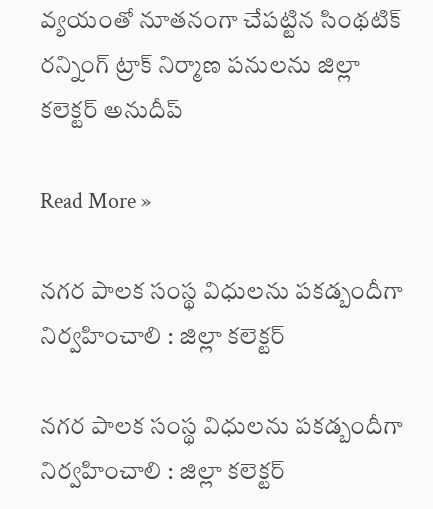వ్యయంతో నూతనంగా చేపట్టిన సింథటిక్ రన్నింగ్ ట్రాక్ నిర్మాణ పనులను జిల్లా కలెక్టర్ అనుదీప్

Read More »

నగర పాలక సంస్థ విధులను పకడ్బందీగా నిర్వహించాలి : జిల్లా కలెక్టర్

నగర పాలక సంస్థ విధులను పకడ్బందీగా నిర్వహించాలి : జిల్లా కలెక్టర్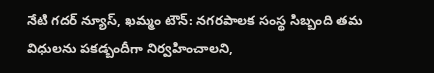నేటి గదర్ న్యూస్, ఖమ్మం టౌన్: నగరపాలక సంస్థ సిబ్బంది తమ విధులను పకడ్బందీగా నిర్వహించాలని,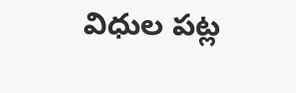విధుల పట్ల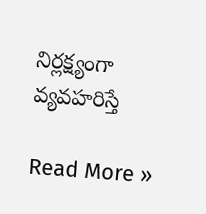నిర్లక్ష్యంగా వ్యవహరిస్తే

Read More »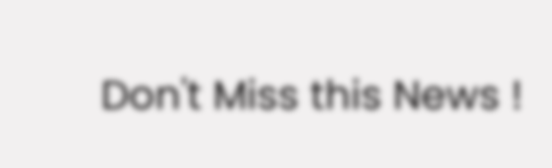Don't Miss this News !